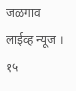जळगाव लाईव्ह न्यूज । १५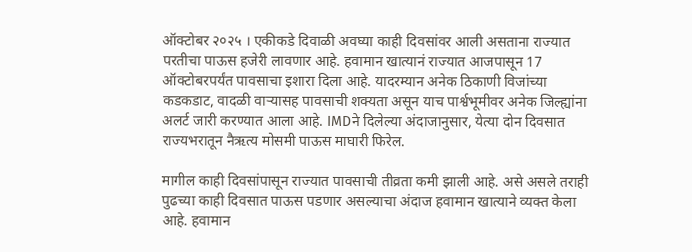ऑक्टोबर २०२५ । एकीकडे दिवाळी अवघ्या काही दिवसांवर आली असताना राज्यात परतीचा पाऊस हजेरी लावणार आहे. हवामान खात्यानं राज्यात आजपासून 17 ऑक्टोबरपर्यंत पावसाचा इशारा दिला आहे. यादरम्यान अनेक ठिकाणी विजांच्या कडकडाट, वादळी वाऱ्यासह पावसाची शक्यता असून याच पार्श्वभूमीवर अनेक जिल्ह्यांना अलर्ट जारी करण्यात आला आहे. IMDने दिलेल्या अंदाजानुसार, येत्या दोन दिवसात राज्यभरातून नैऋत्य मोसमी पाऊस माघारी फिरेल.

मागील काही दिवसांपासून राज्यात पावसाची तीव्रता कमी झाली आहे. असे असले तराही पुढच्या काही दिवसात पाऊस पडणार असल्याचा अंदाज हवामान खात्याने व्यक्त केला आहे. हवामान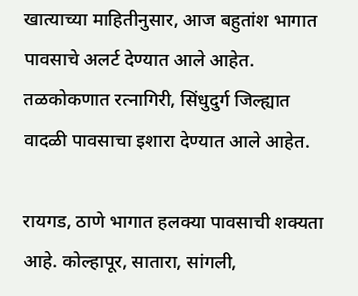खात्याच्या माहितीनुसार, आज बहुतांश भागात पावसाचे अलर्ट देण्यात आले आहेत. तळकोकणात रत्नागिरी, सिंधुदुर्ग जिल्ह्यात वादळी पावसाचा इशारा देण्यात आले आहेत.

रायगड, ठाणे भागात हलक्या पावसाची शक्यता आहे. कोल्हापूर, सातारा, सांगली,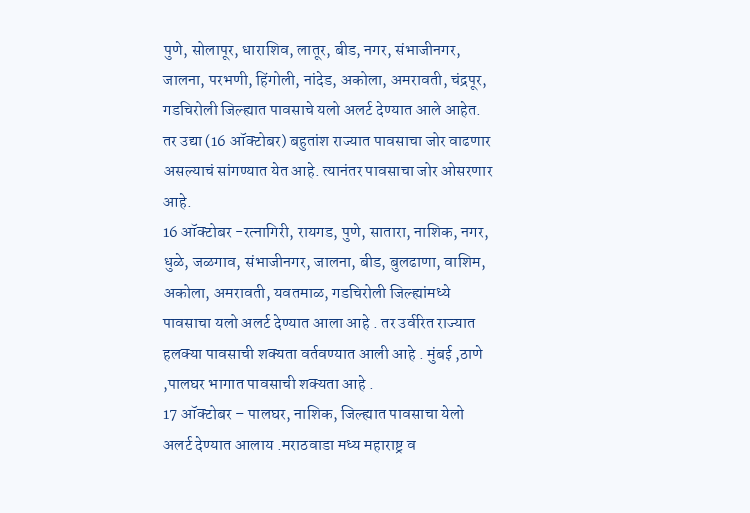पुणे, सोलापूर, धाराशिव, लातूर, बीड, नगर, संभाजीनगर, जालना, परभणी, हिंगोली, नांदेड, अकोला, अमरावती, चंद्रपूर, गडचिरोली जिल्ह्यात पावसाचे यलो अलर्ट देण्यात आले आहेत. तर उद्या (16 ऑक्टोबर) बहुतांश राज्यात पावसाचा जोर वाढणार असल्याचं सांगण्यात येत आहे. त्यानंतर पावसाचा जोर ओसरणार आहे.
16 ऑक्टोबर -रत्नागिरी, रायगड, पुणे, सातारा, नाशिक, नगर, धुळे, जळगाव, संभाजीनगर, जालना, बीड, बुलढाणा, वाशिम, अकोला, अमरावती, यवतमाळ, गडचिरोली जिल्ह्यांमध्ये पावसाचा यलो अलर्ट देण्यात आला आहे . तर उर्वरित राज्यात हलक्या पावसाची शक्यता वर्तवण्यात आली आहे . मुंबई ,ठाणे ,पालघर भागात पावसाची शक्यता आहे .
17 ऑक्टोबर – पालघर, नाशिक, जिल्ह्यात पावसाचा येलो अलर्ट देण्यात आलाय .मराठवाडा मध्य महाराष्ट्र व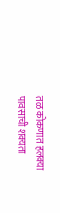तळ कोकणात हलक्या पावसाची शक्यता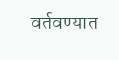वर्तवण्यात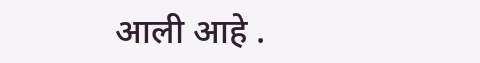आली आहे .